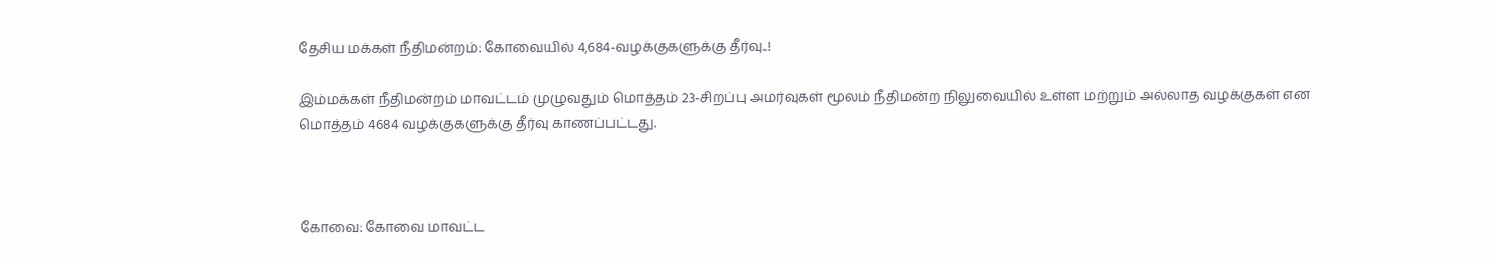தேசிய மக்கள் நீதிமன்றம்: கோவையில் 4,684-வழக்குகளுக்கு தீர்வு..!

இம்மக்கள் நீதிமன்றம் மாவட்டம் முழுவதும் மொத்தம் 23-சிறப்பு அமர்வுகள் மூலம் நீதிமன்ற நிலுவையில் உள்ள மற்றும் அல்லாத வழக்குகள் என மொத்தம் 4684 வழக்குகளுக்கு தீர்வு காணப்பட்டது.



கோவை: கோவை மாவட்ட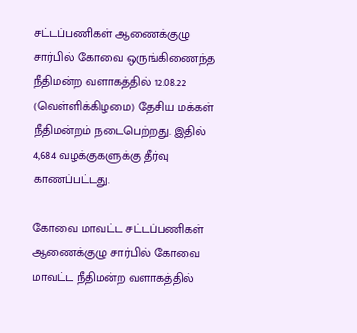சட்டப்பணிகள் ஆணைக்குழு சார்பில் கோவை ஒருங்கிணைந்த நீதிமன்ற வளாகத்தில் 12.08.22 (வெள்ளிக்கிழமை) தேசிய மக்கள் நீதிமன்றம் நடைபெற்றது. இதில் 4,684 வழக்குகளுக்கு தீர்வு காணப்பட்டது.

கோவை மாவட்ட சட்டப்பணிகள் ஆணைக்குழு சார்பில் கோவை மாவட்ட நீதிமன்ற வளாகத்தில்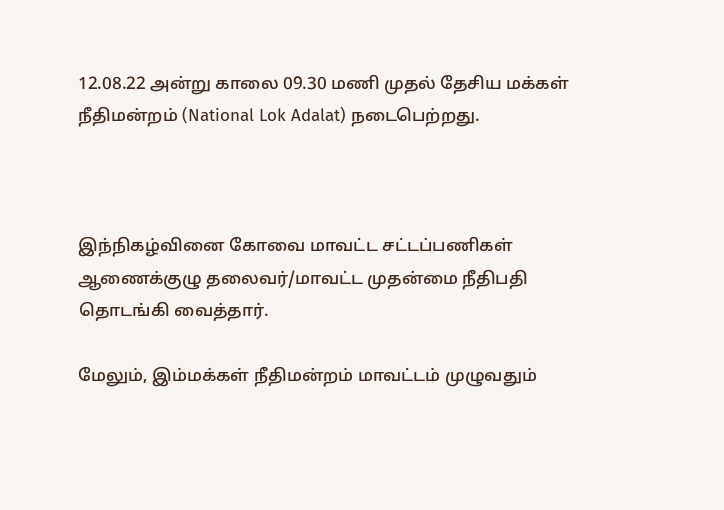12.08.22 அன்று காலை 09.30 மணி முதல் தேசிய மக்கள் நீதிமன்றம் (National Lok Adalat) நடைபெற்றது.



இந்நிகழ்வினை கோவை மாவட்ட சட்டப்பணிகள் ஆணைக்குழு தலைவர்/மாவட்ட முதன்மை நீதிபதி தொடங்கி வைத்தார்.

மேலும், இம்மக்கள் நீதிமன்றம் மாவட்டம் முழுவதும்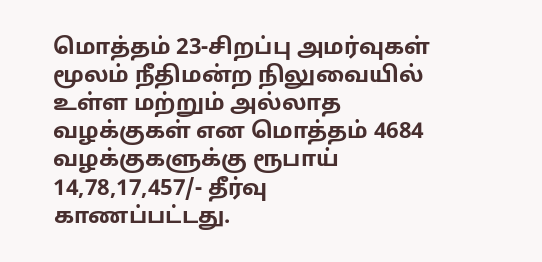மொத்தம் 23-சிறப்பு அமர்வுகள் மூலம் நீதிமன்ற நிலுவையில் உள்ள மற்றும் அல்லாத வழக்குகள் என மொத்தம் 4684 வழக்குகளுக்கு ரூபாய் 14,78,17,457/- தீர்வு காணப்பட்டது.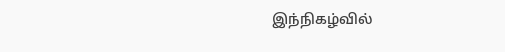இந்நிகழ்வில்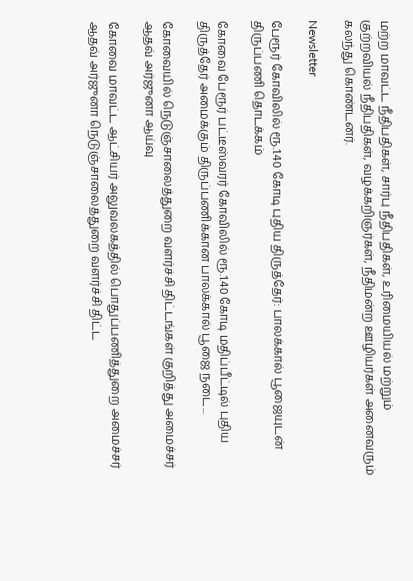மற்ற மாவட்ட நீதிபதிகள், சார்பு நீதிபதிகள், உரிமையியல் மற்றும் குற்றவியல் நீதிபதிகள், வழக்கறிஞர்கள், நீதிமன்ற ஊழியர்கள் அனைவரும் கலந்து கொண்டனர்.

Newsletter

பேரூர் கோவிலில் ரூ.1.40 கோடி புதிய திருத்தேர்: பாலக்கால் பூஜையுடன் திருப்பணி தொடக்கம்

கோவை பேரூர் பட்டீஸ்வரர் கோவிலில் ரூ.1.40 கோடி மதிப்பீட்டில் புதிய திருத்தேர் அமைக்கும் திருப்பணிக்கான பாலக்கால் பூஜை நடை...

கோவையில் நெடுஞ்சாலைத்துறை வளர்ச்சி திட்டங்கள் குறித்து அமைச்சர் ஆதவ் அர்ஜுனா ஆய்வு

கோவை மாவட்ட ஆட்சியர் அலுவலகத்தில் பொதுப்பணித்துறை அமைச்சர் ஆதவ் அர்ஜுனா நெடுஞ்சாலைத்துறை வளர்ச்சி திட்ட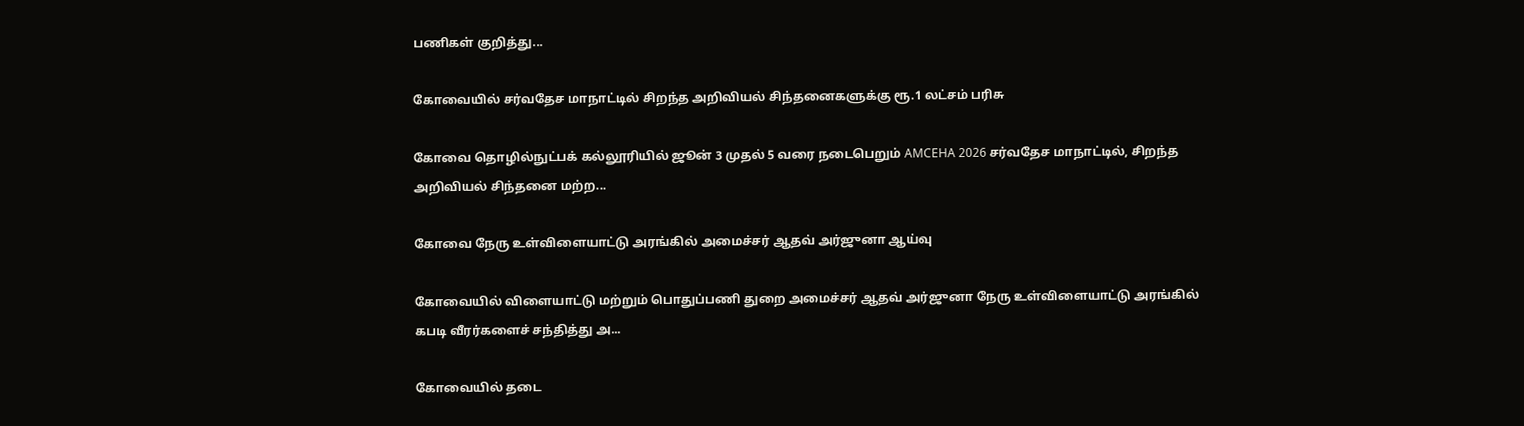பணிகள் குறித்து...

கோவையில் சர்வதேச மாநாட்டில் சிறந்த அறிவியல் சிந்தனைகளுக்கு ரூ.1 லட்சம் பரிசு

கோவை தொழில்நுட்பக் கல்லூரியில் ஜூன் 3 முதல் 5 வரை நடைபெறும் AMCEHA 2026 சர்வதேச மாநாட்டில், சிறந்த அறிவியல் சிந்தனை மற்ற...

கோவை நேரு உள்விளையாட்டு அரங்கில் அமைச்சர் ஆதவ் அர்ஜுனா ஆய்வு

கோவையில் விளையாட்டு மற்றும் பொதுப்பணி துறை அமைச்சர் ஆதவ் அர்ஜுனா நேரு உள்விளையாட்டு அரங்கில் கபடி வீரர்களைச் சந்தித்து அ...

கோவையில் தடை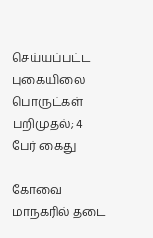செய்யப்பட்ட புகையிலை பொருட்கள் பறிமுதல்; 4 பேர் கைது

கோவை மாநகரில் தடை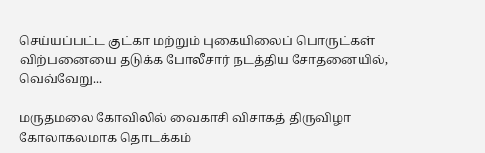செய்யப்பட்ட குட்கா மற்றும் புகையிலைப் பொருட்கள் விற்பனையை தடுக்க போலீசார் நடத்திய சோதனையில், வெவ்வேறு...

மருதமலை கோவிலில் வைகாசி விசாகத் திருவிழா கோலாகலமாக தொடக்கம்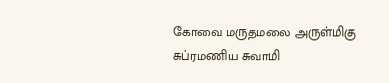கோவை மருதமலை அருள்மிகு சுப்ரமணிய சுவாமி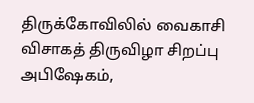திருக்கோவிலில் வைகாசி விசாகத் திருவிழா சிறப்பு அபிஷேகம்,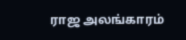ராஜ அலங்காரம்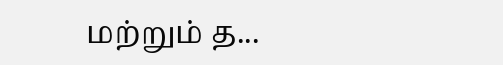மற்றும் த...